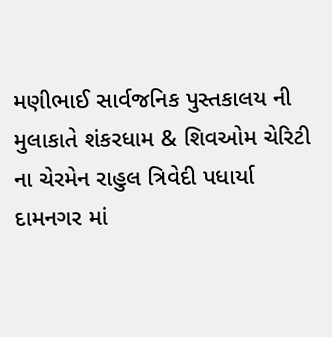મણીભાઈ સાર્વજનિક પુસ્તકાલય ની મુલાકાતે શંકરધામ & શિવઓમ ચેરિટી ના ચેરમેન રાહુલ ત્રિવેદી પધાર્યા
દામનગર માં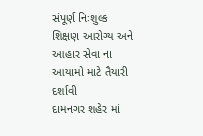સંપૂર્ણ નિઃશુલ્ક શિક્ષણ આરોગ્ય અને આહાર સેવા ના આયામો માટે તૈયારી દર્શાવી
દામનગર શહેર માં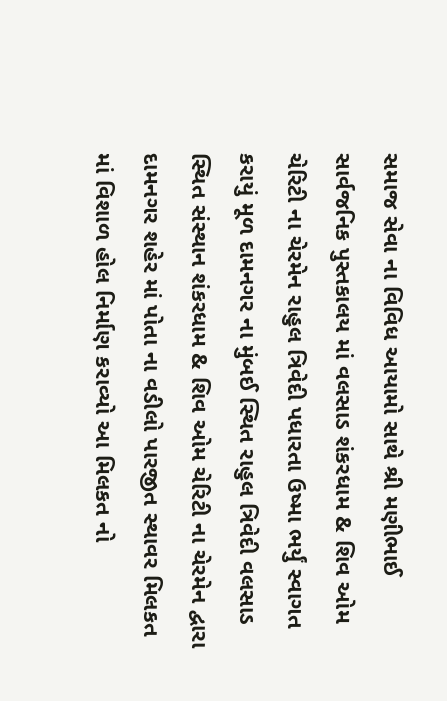સમાજ સેવા ના વિવિધ આયામો સાથે શ્રી મણીભાઈ સાર્વજનિક પુસ્તકાલય માં વલસાડ શંકરધામ & શિવ ઓમ ચેરિટી ના ચેરમેન રાહુલ ત્રિવેદી પધારતા ઉષ્મા ભર્યું સ્વાગત કરાયું મૂળ દામનગર ના મુંબઈ સ્થિત રાહુલ ત્રિવેદી વલસાડ સ્થિત સંસ્થાન શંકરધામ & શિવ ઓમ ચેરિટી ના ચેરમેન દ્વારા દામનગર શહેર માં પોતા ના વડીલો પારજીત સ્થાવર મિલકત માં વિશાળ હોલ નિર્માણ કરાવ્યો આ મિલકત નો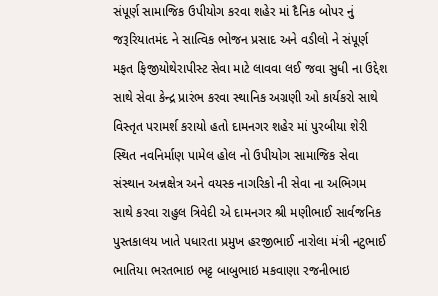સંપૂર્ણ સામાજિક ઉપીયોગ કરવા શહેર માં દૈનિક બોપર નું જરૂરિયાતમંદ ને સાત્વિક ભોજન પ્રસાદ અને વડીલો ને સંપૂર્ણ મફત ફિજીયોથેરાપીસ્ટ સેવા માટે લાવવા લઈ જવા સુધી ના ઉદ્દેશ સાથે સેવા કેન્દ્ર પ્રારંભ કરવા સ્થાનિક અગ્રણી ઓ કાર્યકરો સાથે વિસ્તૃત પરામર્શ કરાયો હતો દામનગર શહેર માં પુરબીયા શેરી સ્થિત નવનિર્માણ પામેલ હોલ નો ઉપીયોગ સામાજિક સેવા સંસ્થાન અન્નક્ષેત્ર અને વયસ્ક નાગરિકો ની સેવા ના અભિગમ સાથે કરવા રાહુલ ત્રિવેદી એ દામનગર શ્રી મણીભાઈ સાર્વજનિક પુસ્તકાલય ખાતે પધારતા પ્રમુખ હરજીભાઈ નારોલા મંત્રી નટુભાઈ ભાતિયા ભરતભાઇ ભટ્ટ બાબુભાઇ મકવાણા રજનીભાઇ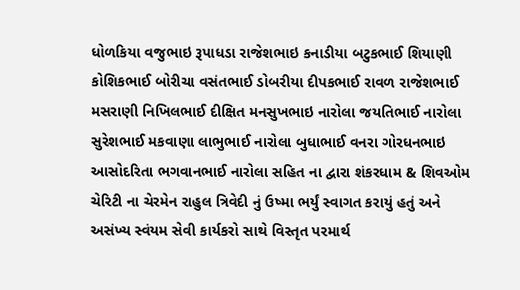ધોળકિયા વજુભાઇ રૂપાધડા રાજેશભાઇ કનાડીયા બટુકભાઈ શિયાણી કોશિકભાઈ બોરીચા વસંતભાઈ ડોબરીયા દીપકભાઈ રાવળ રાજેશભાઈ મસરાણી નિખિલભાઈ દીક્ષિત મનસુખભાઇ નારોલા જયતિભાઈ નારોલા સુરેશભાઈ મકવાણા લાભુભાઈ નારોલા બુધાભાઈ વનરા ગોરધનભાઇ આસોદરિતા ભગવાનભાઈ નારોલા સહિત ના દ્વારા શંકરધામ & શિવઓમ ચેરિટી ના ચેરમેન રાહુલ ત્રિવેદી નું ઉષ્મા ભર્યું સ્વાગત કરાયું હતું અને અસંખ્ય સ્વંયમ સેવી કાર્યકરો સાથે વિસ્તૃત પરમાર્થ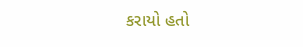કરાયો હતો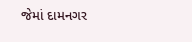જેમાં દામનગર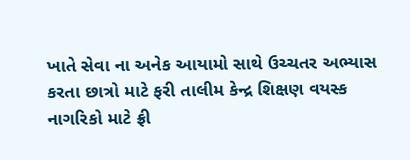ખાતે સેવા ના અનેક આયામો સાથે ઉચ્ચતર અભ્યાસ કરતા છાત્રો માટે ફરી તાલીમ કેન્દ્ર શિક્ષણ વયસ્ક નાગરિકો માટે ફ્રી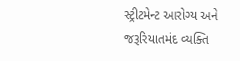સ્ટ્રીટમેન્ટ આરોગ્ય અને જરૂરિયાતમંદ વ્યક્તિ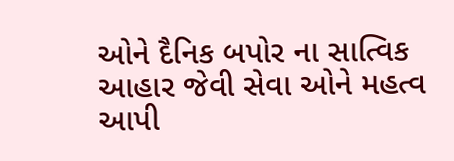ઓને દૈનિક બપોર ના સાત્વિક આહાર જેવી સેવા ઓને મહત્વ આપી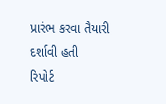પ્રારંભ કરવા તૈયારી દર્શાવી હતી
રિપોર્ટ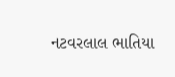નટવરલાલ ભાતિયા